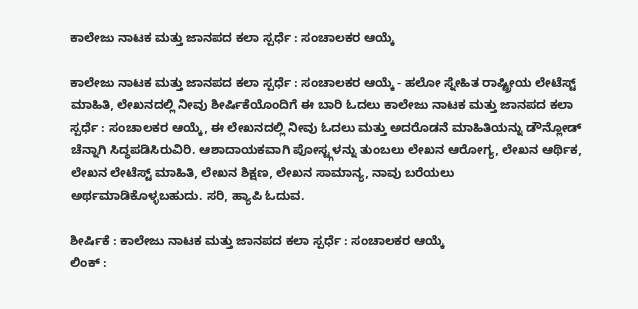ಕಾಲೇಜು ನಾಟಕ ಮತ್ತು ಜಾನಪದ ಕಲಾ ಸ್ಪರ್ಧೆ : ಸಂಚಾಲಕರ ಆಯ್ಕೆ

ಕಾಲೇಜು ನಾಟಕ ಮತ್ತು ಜಾನಪದ ಕಲಾ ಸ್ಪರ್ಧೆ : ಸಂಚಾಲಕರ ಆಯ್ಕೆ - ಹಲೋ ಸ್ನೇಹಿತ ರಾಷ್ಟ್ರೀಯ ಲೇಟೆಸ್ಟ್ ಮಾಹಿತಿ, ಲೇಖನದಲ್ಲಿ ನೀವು ಶೀರ್ಷಿಕೆಯೊಂದಿಗೆ ಈ ಬಾರಿ ಓದಲು ಕಾಲೇಜು ನಾಟಕ ಮತ್ತು ಜಾನಪದ ಕಲಾ ಸ್ಪರ್ಧೆ : ಸಂಚಾಲಕರ ಆಯ್ಕೆ, ಈ ಲೇಖನದಲ್ಲಿ ನೀವು ಓದಲು ಮತ್ತು ಅದರೊಡನೆ ಮಾಹಿತಿಯನ್ನು ಡೌನ್ಲೋಡ್ ಚೆನ್ನಾಗಿ ಸಿದ್ಧಪಡಿಸಿರುವಿರಿ. ಆಶಾದಾಯಕವಾಗಿ ಪೋಸ್ಟ್ಗಳನ್ನು ತುಂಬಲು ಲೇಖನ ಆರೋಗ್ಯ, ಲೇಖನ ಆರ್ಥಿಕ, ಲೇಖನ ಲೇಟೆಸ್ಟ್ ಮಾಹಿತಿ, ಲೇಖನ ಶಿಕ್ಷಣ, ಲೇಖನ ಸಾಮಾನ್ಯ, ನಾವು ಬರೆಯಲು ಅರ್ಥಮಾಡಿಕೊಳ್ಳಬಹುದು. ಸರಿ, ಹ್ಯಾಪಿ ಓದುವ.

ಶೀರ್ಷಿಕೆ : ಕಾಲೇಜು ನಾಟಕ ಮತ್ತು ಜಾನಪದ ಕಲಾ ಸ್ಪರ್ಧೆ : ಸಂಚಾಲಕರ ಆಯ್ಕೆ
ಲಿಂಕ್ :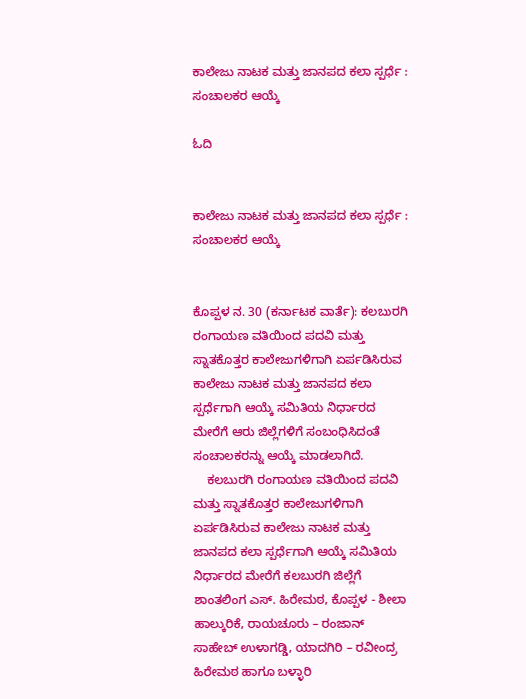ಕಾಲೇಜು ನಾಟಕ ಮತ್ತು ಜಾನಪದ ಕಲಾ ಸ್ಪರ್ಧೆ : ಸಂಚಾಲಕರ ಆಯ್ಕೆ

ಓದಿ


ಕಾಲೇಜು ನಾಟಕ ಮತ್ತು ಜಾನಪದ ಕಲಾ ಸ್ಪರ್ಧೆ : ಸಂಚಾಲಕರ ಆಯ್ಕೆ


ಕೊಪ್ಪಳ ನ. 30 (ಕರ್ನಾಟಕ ವಾರ್ತೆ): ಕಲಬುರಗಿ ರಂಗಾಯಣ ವತಿಯಿಂದ ಪದವಿ ಮತ್ತು ಸ್ನಾತಕೊತ್ತರ ಕಾಲೇಜುಗಳಿಗಾಗಿ ಏರ್ಪಡಿಸಿರುವ ಕಾಲೇಜು ನಾಟಕ ಮತ್ತು ಜಾನಪದ ಕಲಾ ಸ್ಪರ್ಧೆಗಾಗಿ ಆಯ್ಕೆ ಸಮಿತಿಯ ನಿರ್ಧಾರದ ಮೇರೆಗೆ ಆರು ಜಿಲ್ಲೆಗಳಿಗೆ ಸಂಬಂಧಿಸಿದಂತೆ ಸಂಚಾಲಕರನ್ನು ಆಯ್ಕೆ ಮಾಡಲಾಗಿದೆ.
    ಕಲಬುರಗಿ ರಂಗಾಯಣ ವತಿಯಿಂದ ಪದವಿ ಮತ್ತು ಸ್ನಾತಕೊತ್ತರ ಕಾಲೇಜುಗಳಿಗಾಗಿ ಏರ್ಪಡಿಸಿರುವ ಕಾಲೇಜು ನಾಟಕ ಮತ್ತು ಜಾನಪದ ಕಲಾ ಸ್ಪರ್ಧೆಗಾಗಿ ಆಯ್ಕೆ ಸಮಿತಿಯ ನಿರ್ಧಾರದ ಮೇರೆಗೆ ಕಲಬುರಗಿ ಜಿಲ್ಲೆಗೆ ಶಾಂತಲಿಂಗ ಎಸ್. ಹಿರೇಮಠ, ಕೊಪ್ಪಳ - ಶೀಲಾ ಹಾಲ್ಕುರಿಕೆ, ರಾಯಚೂರು – ರಂಜಾನ್ ಸಾಹೇಬ್ ಉಳಾಗಡ್ಡಿ, ಯಾದಗಿರಿ – ರವೀಂದ್ರ ಹಿರೇಮಠ ಹಾಗೂ ಬಳ್ಳಾರಿ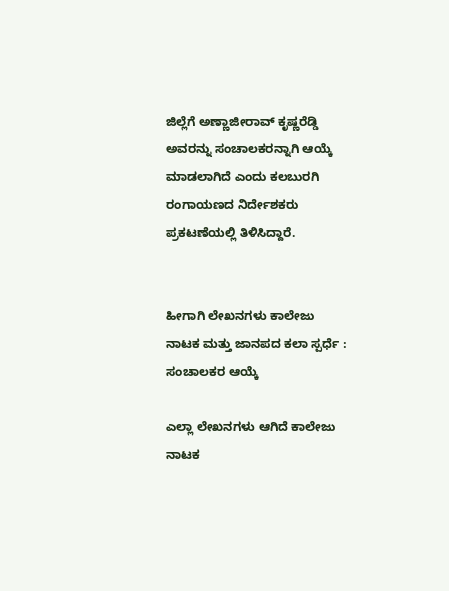ಜಿಲ್ಲೆಗೆ ಅಣ್ಣಾಜೀರಾವ್ ಕೃಷ್ಣರೆಡ್ಡಿ ಅವರನ್ನು ಸಂಚಾಲಕರನ್ನಾಗಿ ಆಯ್ಕೆ ಮಾಡಲಾಗಿದೆ ಎಂದು ಕಲಬುರಗಿ ರಂಗಾಯಣದ ನಿರ್ದೇಶಕರು ಪ್ರಕಟಣೆಯಲ್ಲಿ ತಿಳಿಸಿದ್ದಾರೆ.


ಹೀಗಾಗಿ ಲೇಖನಗಳು ಕಾಲೇಜು ನಾಟಕ ಮತ್ತು ಜಾನಪದ ಕಲಾ ಸ್ಪರ್ಧೆ : ಸಂಚಾಲಕರ ಆಯ್ಕೆ

ಎಲ್ಲಾ ಲೇಖನಗಳು ಆಗಿದೆ ಕಾಲೇಜು ನಾಟಕ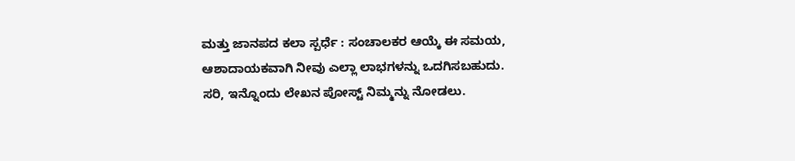ಮತ್ತು ಜಾನಪದ ಕಲಾ ಸ್ಪರ್ಧೆ : ಸಂಚಾಲಕರ ಆಯ್ಕೆ ಈ ಸಮಯ, ಆಶಾದಾಯಕವಾಗಿ ನೀವು ಎಲ್ಲಾ ಲಾಭಗಳನ್ನು ಒದಗಿಸಬಹುದು. ಸರಿ, ಇನ್ನೊಂದು ಲೇಖನ ಪೋಸ್ಟ್ ನಿಮ್ಮನ್ನು ನೋಡಲು.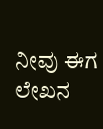ನೀವು ಈಗ ಲೇಖನ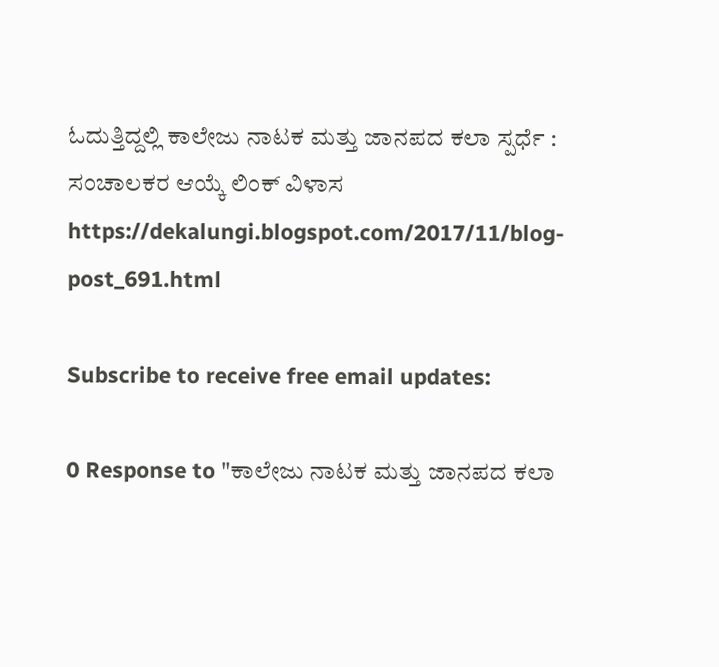ಓದುತ್ತಿದ್ದಲ್ಲಿ ಕಾಲೇಜು ನಾಟಕ ಮತ್ತು ಜಾನಪದ ಕಲಾ ಸ್ಪರ್ಧೆ : ಸಂಚಾಲಕರ ಆಯ್ಕೆ ಲಿಂಕ್ ವಿಳಾಸ https://dekalungi.blogspot.com/2017/11/blog-post_691.html

Subscribe to receive free email updates:

0 Response to "ಕಾಲೇಜು ನಾಟಕ ಮತ್ತು ಜಾನಪದ ಕಲಾ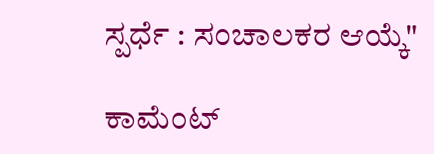ಸ್ಪರ್ಧೆ : ಸಂಚಾಲಕರ ಆಯ್ಕೆ"

ಕಾಮೆಂಟ್‌‌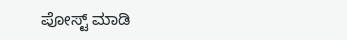ಪೋಸ್ಟ್‌ ಮಾಡಿ